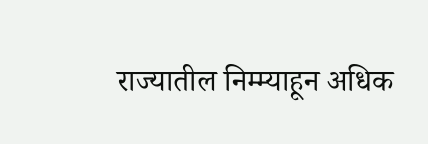राज्यातील निम्म्याहून अधिक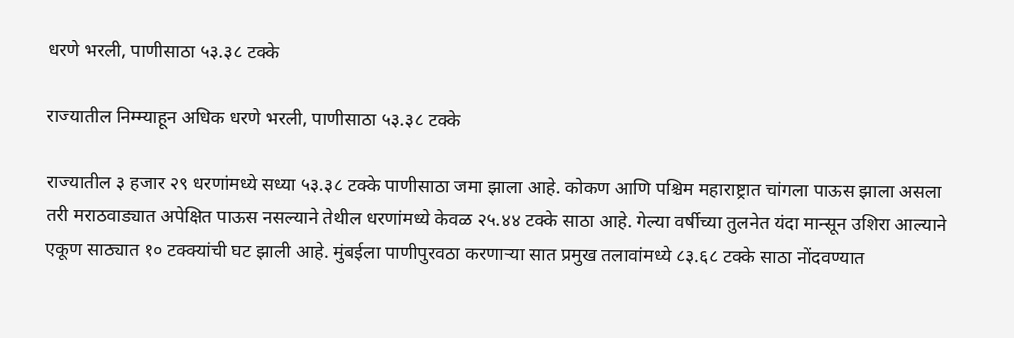धरणे भरली, पाणीसाठा ५३.३८ टक्के

राज्यातील निम्म्याहून अधिक धरणे भरली, पाणीसाठा ५३.३८ टक्के

राज्यातील ३ हजार २९ धरणांमध्ये सध्या ५३.३८ टक्के पाणीसाठा जमा झाला आहे. कोकण आणि पश्चिम महाराष्ट्रात चांगला पाऊस झाला असला तरी मराठवाड्यात अपेक्षित पाऊस नसल्याने तेथील धरणांमध्ये केवळ २५.४४ टक्के साठा आहे. गेल्या वर्षीच्या तुलनेत यंदा मान्सून उशिरा आल्याने एकूण साठ्यात १० टक्क्यांची घट झाली आहे. मुंबईला पाणीपुरवठा करणाऱ्या सात प्रमुख तलावांमध्ये ८३.६८ टक्के साठा नोंदवण्यात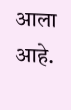आला आहे.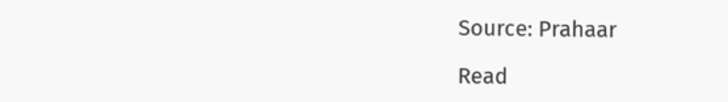Source: Prahaar

Read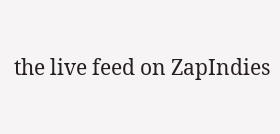the live feed on ZapIndies